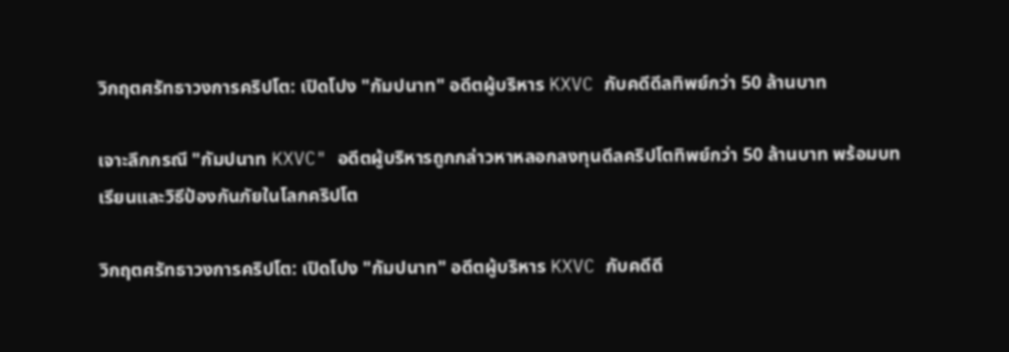วิกฤตศรัทธาวงการคริปโต: เปิดโปง "กัมปนาท" อดีตผู้บริหาร KXVC กับคดีดีลทิพย์กว่า 50 ล้านบาท

เจาะลึกกรณี "กัมปนาท KXVC" อดีตผู้บริหารถูกกล่าวหาหลอกลงทุนดีลคริปโตทิพย์กว่า 50 ล้านบาท พร้อมบทเรียนและวิธีป้องกันภัยในโลกคริปโต

วิกฤตศรัทธาวงการคริปโต: เปิดโปง "กัมปนาท" อดีตผู้บริหาร KXVC กับคดีดี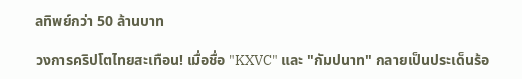ลทิพย์กว่า 50 ล้านบาท

วงการคริปโตไทยสะเทือน! เมื่อชื่อ "KXVC" และ "กัมปนาท" กลายเป็นประเด็นร้อ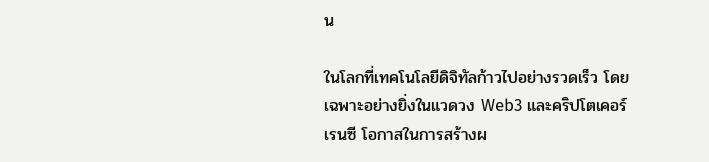น

ในโลกที่เทคโนโลยีดิจิทัลก้าวไปอย่างรวดเร็ว โดยเฉพาะอย่างยิ่งในแวดวง Web3 และคริปโตเคอร์เรนซี โอกาสในการสร้างผ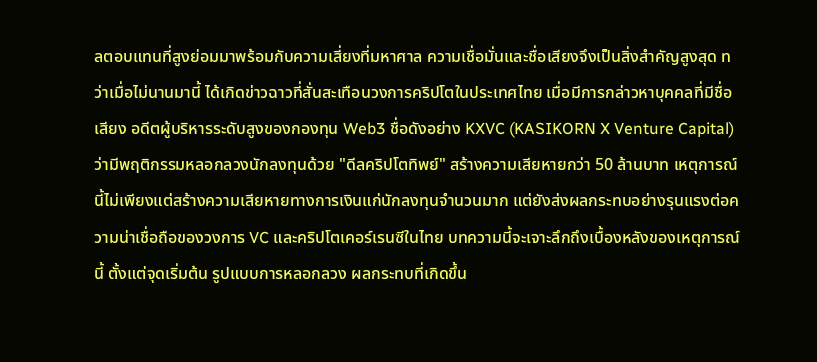ลตอบแทนที่สูงย่อมมาพร้อมกับความเสี่ยงที่มหาศาล ความเชื่อมั่นและชื่อเสียงจึงเป็นสิ่งสำคัญสูงสุด ทว่าเมื่อไม่นานมานี้ ได้เกิดข่าวฉาวที่สั่นสะเทือนวงการคริปโตในประเทศไทย เมื่อมีการกล่าวหาบุคคลที่มีชื่อเสียง อดีตผู้บริหารระดับสูงของกองทุน Web3 ชื่อดังอย่าง KXVC (KASIKORN X Venture Capital) ว่ามีพฤติกรรมหลอกลวงนักลงทุนด้วย "ดีลคริปโตทิพย์" สร้างความเสียหายกว่า 50 ล้านบาท เหตุการณ์นี้ไม่เพียงแต่สร้างความเสียหายทางการเงินแก่นักลงทุนจำนวนมาก แต่ยังส่งผลกระทบอย่างรุนแรงต่อความน่าเชื่อถือของวงการ VC และคริปโตเคอร์เรนซีในไทย บทความนี้จะเจาะลึกถึงเบื้องหลังของเหตุการณ์นี้ ตั้งแต่จุดเริ่มต้น รูปแบบการหลอกลวง ผลกระทบที่เกิดขึ้น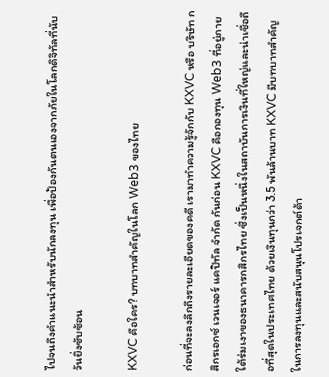ไปจนถึงคำแนะนำสำหรับนักลงทุน เพื่อป้องกันตนเองจากภัยในโลกดิจิทัลที่นับวันยิ่งซับซ้อน

KXVC คือใคร? บทบาทสำคัญในโลก Web3 ของไทย

ก่อนที่จะลงลึกถึงรายละเอียดของคดี เรามาทำความรู้จักกับ KXVC หรือ บริษัท กสิกรเอกซ์ เวนเจอร์ แคปิทัล จำกัด กันก่อน KXVC คือกองทุน Web3 ที่อยู่ภายใต้ร่มเงาของธนาคารกสิกรไทย ซึ่งเป็นหนึ่งในสถาบันการเงินที่ใหญ่และน่าเชื่อถือที่สุดในประเทศไทย ด้วยเงินทุนกว่า 3.5 พันล้านบาท KXVC มีบทบาทสำคัญในการลงทุนและสนับสนุนโปรเจกต์ด้า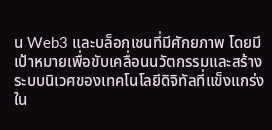น Web3 และบล็อกเชนที่มีศักยภาพ โดยมีเป้าหมายเพื่อขับเคลื่อนนวัตกรรมและสร้างระบบนิเวศของเทคโนโลยีดิจิทัลที่แข็งแกร่งใน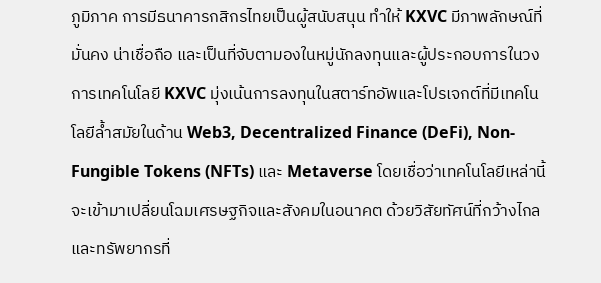ภูมิภาค การมีธนาคารกสิกรไทยเป็นผู้สนับสนุน ทำให้ KXVC มีภาพลักษณ์ที่มั่นคง น่าเชื่อถือ และเป็นที่จับตามองในหมู่นักลงทุนและผู้ประกอบการในวงการเทคโนโลยี KXVC มุ่งเน้นการลงทุนในสตาร์ทอัพและโปรเจกต์ที่มีเทคโนโลยีล้ำสมัยในด้าน Web3, Decentralized Finance (DeFi), Non-Fungible Tokens (NFTs) และ Metaverse โดยเชื่อว่าเทคโนโลยีเหล่านี้จะเข้ามาเปลี่ยนโฉมเศรษฐกิจและสังคมในอนาคต ด้วยวิสัยทัศน์ที่กว้างไกลและทรัพยากรที่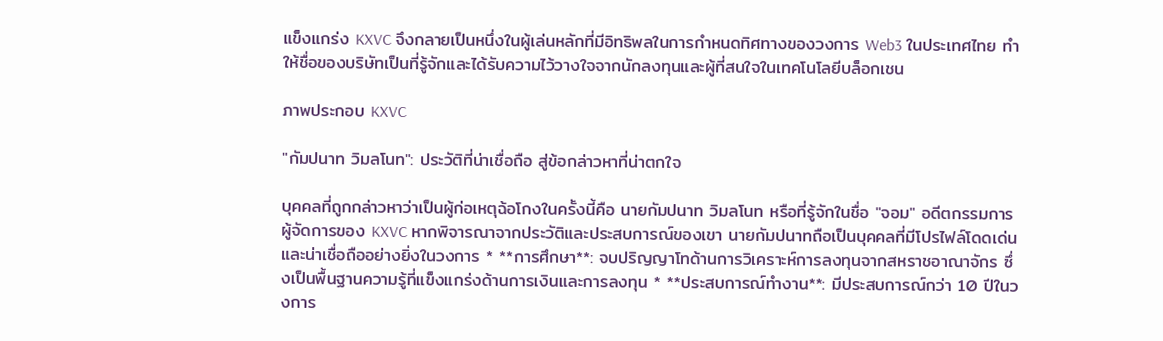แข็งแกร่ง KXVC จึงกลายเป็นหนึ่งในผู้เล่นหลักที่มีอิทธิพลในการกำหนดทิศทางของวงการ Web3 ในประเทศไทย ทำให้ชื่อของบริษัทเป็นที่รู้จักและได้รับความไว้วางใจจากนักลงทุนและผู้ที่สนใจในเทคโนโลยีบล็อกเชน

ภาพประกอบ KXVC

"กัมปนาท วิมลโนท": ประวัติที่น่าเชื่อถือ สู่ข้อกล่าวหาที่น่าตกใจ

บุคคลที่ถูกกล่าวหาว่าเป็นผู้ก่อเหตุฉ้อโกงในครั้งนี้คือ นายกัมปนาท วิมลโนท หรือที่รู้จักในชื่อ "จอม" อดีตกรรมการผู้จัดการของ KXVC หากพิจารณาจากประวัติและประสบการณ์ของเขา นายกัมปนาทถือเป็นบุคคลที่มีโปรไฟล์โดดเด่นและน่าเชื่อถืออย่างยิ่งในวงการ * **การศึกษา**: จบปริญญาโทด้านการวิเคราะห์การลงทุนจากสหราชอาณาจักร ซึ่งเป็นพื้นฐานความรู้ที่แข็งแกร่งด้านการเงินและการลงทุน * **ประสบการณ์ทำงาน**: มีประสบการณ์กว่า 10 ปีในวงการ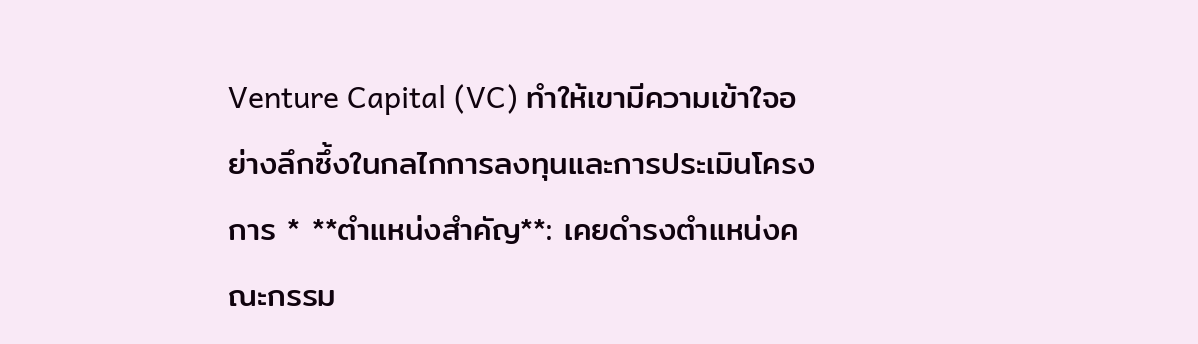Venture Capital (VC) ทำให้เขามีความเข้าใจอย่างลึกซึ้งในกลไกการลงทุนและการประเมินโครงการ * **ตำแหน่งสำคัญ**: เคยดำรงตำแหน่งคณะกรรม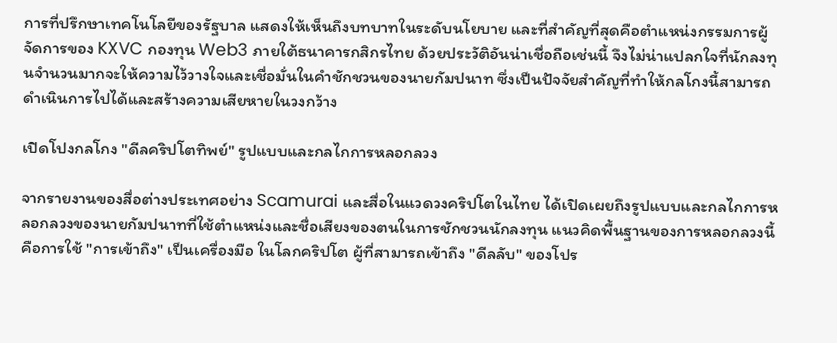การที่ปรึกษาเทคโนโลยีของรัฐบาล แสดงให้เห็นถึงบทบาทในระดับนโยบาย และที่สำคัญที่สุดคือตำแหน่งกรรมการผู้จัดการของ KXVC กองทุน Web3 ภายใต้ธนาคารกสิกรไทย ด้วยประวัติอันน่าเชื่อถือเช่นนี้ จึงไม่น่าแปลกใจที่นักลงทุนจำนวนมากจะให้ความไว้วางใจและเชื่อมั่นในคำชักชวนของนายกัมปนาท ซึ่งเป็นปัจจัยสำคัญที่ทำให้กลโกงนี้สามารถดำเนินการไปได้และสร้างความเสียหายในวงกว้าง

เปิดโปงกลโกง "ดีลคริปโตทิพย์" รูปแบบและกลไกการหลอกลวง

จากรายงานของสื่อต่างประเทศอย่าง Scamurai และสื่อในแวดวงคริปโตในไทย ได้เปิดเผยถึงรูปแบบและกลไกการหลอกลวงของนายกัมปนาทที่ใช้ตำแหน่งและชื่อเสียงของตนในการชักชวนนักลงทุน แนวคิดพื้นฐานของการหลอกลวงนี้คือการใช้ "การเข้าถึง" เป็นเครื่องมือ ในโลกคริปโต ผู้ที่สามารถเข้าถึง "ดีลลับ" ของโปร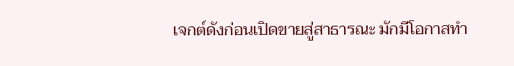เจกต์ดังก่อนเปิดขายสู่สาธารณะ มักมีโอกาสทำ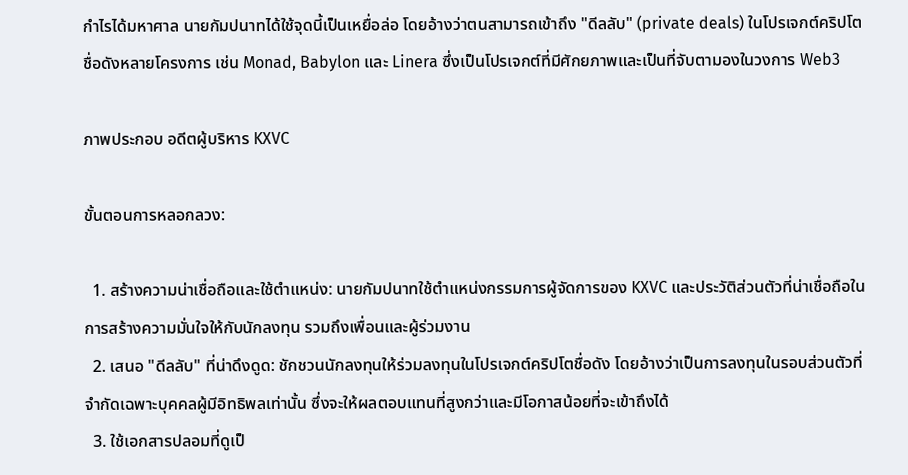กำไรได้มหาศาล นายกัมปนาทได้ใช้จุดนี้เป็นเหยื่อล่อ โดยอ้างว่าตนสามารถเข้าถึง "ดีลลับ" (private deals) ในโปรเจกต์คริปโตชื่อดังหลายโครงการ เช่น Monad, Babylon และ Linera ซึ่งเป็นโปรเจกต์ที่มีศักยภาพและเป็นที่จับตามองในวงการ Web3

ภาพประกอบ อดีตผู้บริหาร KXVC

ขั้นตอนการหลอกลวง:

  1. สร้างความน่าเชื่อถือและใช้ตำแหน่ง: นายกัมปนาทใช้ตำแหน่งกรรมการผู้จัดการของ KXVC และประวัติส่วนตัวที่น่าเชื่อถือในการสร้างความมั่นใจให้กับนักลงทุน รวมถึงเพื่อนและผู้ร่วมงาน
  2. เสนอ "ดีลลับ" ที่น่าดึงดูด: ชักชวนนักลงทุนให้ร่วมลงทุนในโปรเจกต์คริปโตชื่อดัง โดยอ้างว่าเป็นการลงทุนในรอบส่วนตัวที่จำกัดเฉพาะบุคคลผู้มีอิทธิพลเท่านั้น ซึ่งจะให้ผลตอบแทนที่สูงกว่าและมีโอกาสน้อยที่จะเข้าถึงได้
  3. ใช้เอกสารปลอมที่ดูเป็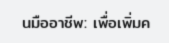นมืออาชีพ: เพื่อเพิ่มค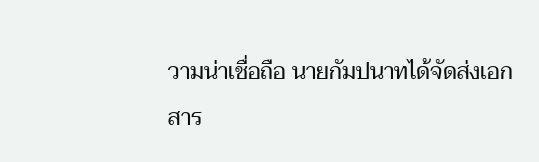วามน่าเชื่อถือ นายกัมปนาทได้จัดส่งเอกสาร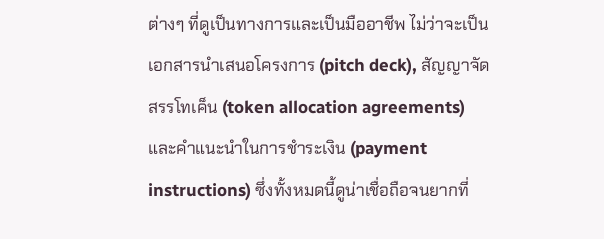ต่างๆ ที่ดูเป็นทางการและเป็นมืออาชีพ ไม่ว่าจะเป็นเอกสารนำเสนอโครงการ (pitch deck), สัญญาจัดสรรโทเค็น (token allocation agreements) และคำแนะนำในการชำระเงิน (payment instructions) ซึ่งทั้งหมดนี้ดูน่าเชื่อถือจนยากที่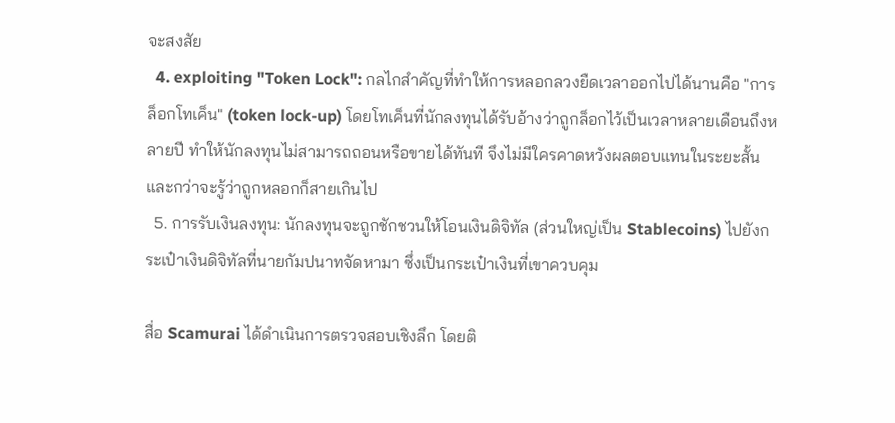จะสงสัย
  4. exploiting "Token Lock": กลไกสำคัญที่ทำให้การหลอกลวงยืดเวลาออกไปได้นานคือ "การล็อกโทเค็น" (token lock-up) โดยโทเค็นที่นักลงทุนได้รับอ้างว่าถูกล็อกไว้เป็นเวลาหลายเดือนถึงหลายปี ทำให้นักลงทุนไม่สามารถถอนหรือขายได้ทันที จึงไม่มีใครคาดหวังผลตอบแทนในระยะสั้น และกว่าจะรู้ว่าถูกหลอกก็สายเกินไป
  5. การรับเงินลงทุน: นักลงทุนจะถูกชักชวนให้โอนเงินดิจิทัล (ส่วนใหญ่เป็น Stablecoins) ไปยังกระเป๋าเงินดิจิทัลที่นายกัมปนาทจัดหามา ซึ่งเป็นกระเป๋าเงินที่เขาควบคุม

สื่อ Scamurai ได้ดำเนินการตรวจสอบเชิงลึก โดยติ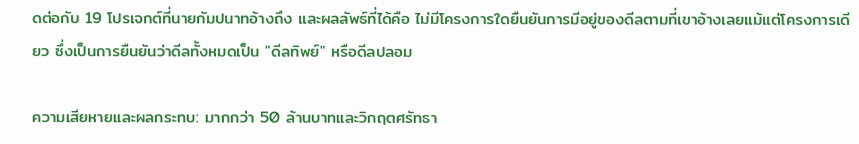ดต่อกับ 19 โปรเจกต์ที่นายกัมปนาทอ้างถึง และผลลัพธ์ที่ได้คือ ไม่มีโครงการใดยืนยันการมีอยู่ของดีลตามที่เขาอ้างเลยแม้แต่โครงการเดียว ซึ่งเป็นการยืนยันว่าดีลทั้งหมดเป็น "ดีลทิพย์" หรือดีลปลอม

ความเสียหายและผลกระทบ: มากกว่า 50 ล้านบาทและวิกฤตศรัทธา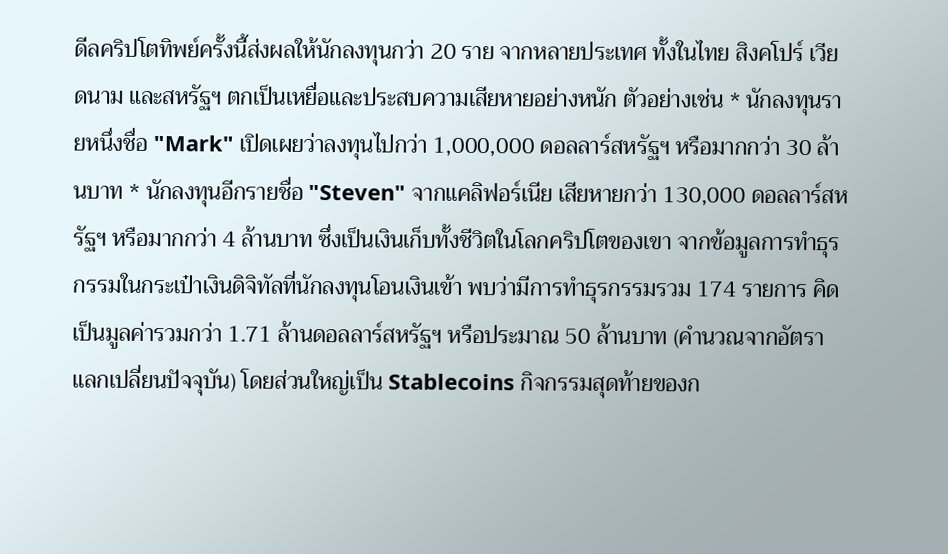ดีลคริปโตทิพย์ครั้งนี้ส่งผลให้นักลงทุนกว่า 20 ราย จากหลายประเทศ ทั้งในไทย สิงคโปร์ เวียดนาม และสหรัฐฯ ตกเป็นเหยื่อและประสบความเสียหายอย่างหนัก ตัวอย่างเช่น * นักลงทุนรายหนึ่งชื่อ "Mark" เปิดเผยว่าลงทุนไปกว่า 1,000,000 ดอลลาร์สหรัฐฯ หรือมากกว่า 30 ล้านบาท * นักลงทุนอีกรายชื่อ "Steven" จากแคลิฟอร์เนีย เสียหายกว่า 130,000 ดอลลาร์สหรัฐฯ หรือมากกว่า 4 ล้านบาท ซึ่งเป็นเงินเก็บทั้งชีวิตในโลกคริปโตของเขา จากข้อมูลการทำธุรกรรมในกระเป๋าเงินดิจิทัลที่นักลงทุนโอนเงินเข้า พบว่ามีการทำธุรกรรมรวม 174 รายการ คิดเป็นมูลค่ารวมกว่า 1.71 ล้านดอลลาร์สหรัฐฯ หรือประมาณ 50 ล้านบาท (คำนวณจากอัตราแลกเปลี่ยนปัจจุบัน) โดยส่วนใหญ่เป็น Stablecoins กิจกรรมสุดท้ายของก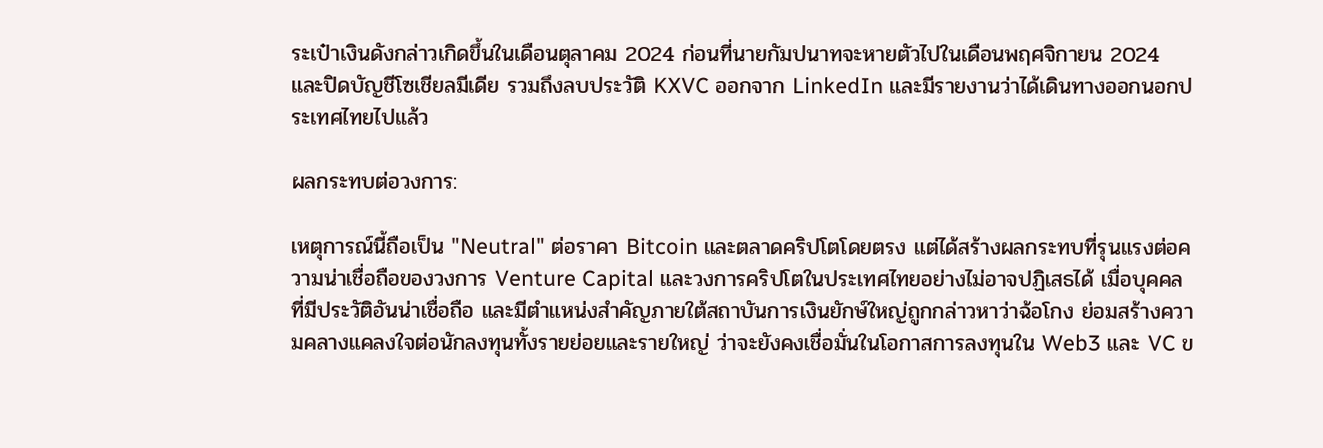ระเป๋าเงินดังกล่าวเกิดขึ้นในเดือนตุลาคม 2024 ก่อนที่นายกัมปนาทจะหายตัวไปในเดือนพฤศจิกายน 2024 และปิดบัญชีโซเชียลมีเดีย รวมถึงลบประวัติ KXVC ออกจาก LinkedIn และมีรายงานว่าได้เดินทางออกนอกประเทศไทยไปแล้ว

ผลกระทบต่อวงการ:

เหตุการณ์นี้ถือเป็น "Neutral" ต่อราคา Bitcoin และตลาดคริปโตโดยตรง แต่ได้สร้างผลกระทบที่รุนแรงต่อความน่าเชื่อถือของวงการ Venture Capital และวงการคริปโตในประเทศไทยอย่างไม่อาจปฏิเสธได้ เมื่อบุคคลที่มีประวัติอันน่าเชื่อถือ และมีตำแหน่งสำคัญภายใต้สถาบันการเงินยักษ์ใหญ่ถูกกล่าวหาว่าฉ้อโกง ย่อมสร้างความคลางแคลงใจต่อนักลงทุนทั้งรายย่อยและรายใหญ่ ว่าจะยังคงเชื่อมั่นในโอกาสการลงทุนใน Web3 และ VC ข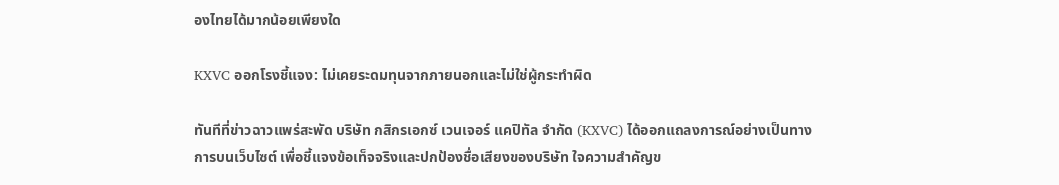องไทยได้มากน้อยเพียงใด

KXVC ออกโรงชี้แจง: ไม่เคยระดมทุนจากภายนอกและไม่ใช่ผู้กระทำผิด

ทันทีที่ข่าวฉาวแพร่สะพัด บริษัท กสิกรเอกซ์ เวนเจอร์ แคปิทัล จำกัด (KXVC) ได้ออกแถลงการณ์อย่างเป็นทางการบนเว็บไซต์ เพื่อชี้แจงข้อเท็จจริงและปกป้องชื่อเสียงของบริษัท ใจความสำคัญข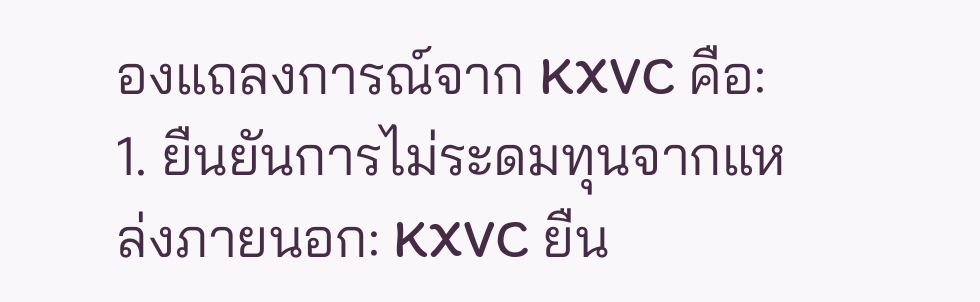องแถลงการณ์จาก KXVC คือ: 1. ยืนยันการไม่ระดมทุนจากแหล่งภายนอก: KXVC ยืน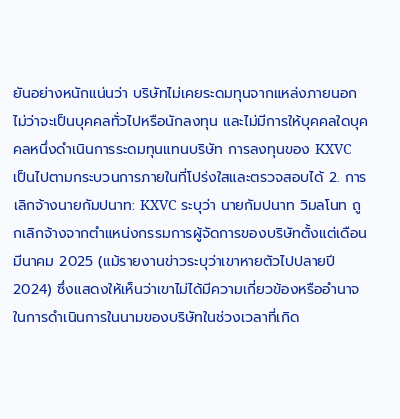ยันอย่างหนักแน่นว่า บริษัทไม่เคยระดมทุนจากแหล่งภายนอก ไม่ว่าจะเป็นบุคคลทั่วไปหรือนักลงทุน และไม่มีการให้บุคคลใดบุคคลหนึ่งดำเนินการระดมทุนแทนบริษัท การลงทุนของ KXVC เป็นไปตามกระบวนการภายในที่โปร่งใสและตรวจสอบได้ 2. การเลิกจ้างนายกัมปนาท: KXVC ระบุว่า นายกัมปนาท วิมลโนท ถูกเลิกจ้างจากตำแหน่งกรรมการผู้จัดการของบริษัทตั้งแต่เดือนมีนาคม 2025 (แม้รายงานข่าวระบุว่าเขาหายตัวไปปลายปี 2024) ซึ่งแสดงให้เห็นว่าเขาไม่ได้มีความเกี่ยวข้องหรืออำนาจในการดำเนินการในนามของบริษัทในช่วงเวลาที่เกิด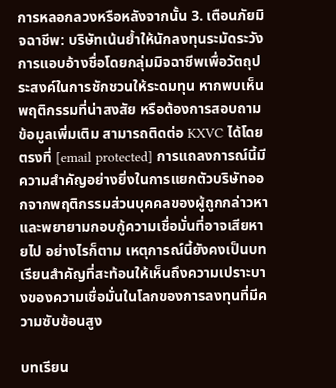การหลอกลวงหรือหลังจากนั้น 3. เตือนภัยมิจฉาชีพ: บริษัทเน้นย้ำให้นักลงทุนระมัดระวังการแอบอ้างชื่อโดยกลุ่มมิจฉาชีพเพื่อวัตถุประสงค์ในการชักชวนให้ระดมทุน หากพบเห็นพฤติกรรมที่น่าสงสัย หรือต้องการสอบถามข้อมูลเพิ่มเติม สามารถติดต่อ KXVC ได้โดยตรงที่ [email protected] การแถลงการณ์นี้มีความสำคัญอย่างยิ่งในการแยกตัวบริษัทออกจากพฤติกรรมส่วนบุคคลของผู้ถูกกล่าวหา และพยายามกอบกู้ความเชื่อมั่นที่อาจเสียหายไป อย่างไรก็ตาม เหตุการณ์นี้ยังคงเป็นบทเรียนสำคัญที่สะท้อนให้เห็นถึงความเปราะบางของความเชื่อมั่นในโลกของการลงทุนที่มีความซับซ้อนสูง

บทเรียน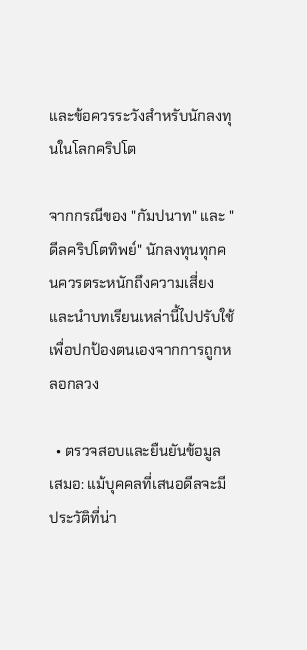และข้อควรระวังสำหรับนักลงทุนในโลกคริปโต

จากกรณีของ "กัมปนาท" และ "ดีลคริปโตทิพย์" นักลงทุนทุกคนควรตระหนักถึงความเสี่ยงและนำบทเรียนเหล่านี้ไปปรับใช้เพื่อปกป้องตนเองจากการถูกหลอกลวง

  • ตรวจสอบและยืนยันข้อมูลเสมอ: แม้บุคคลที่เสนอดีลจะมีประวัติที่น่า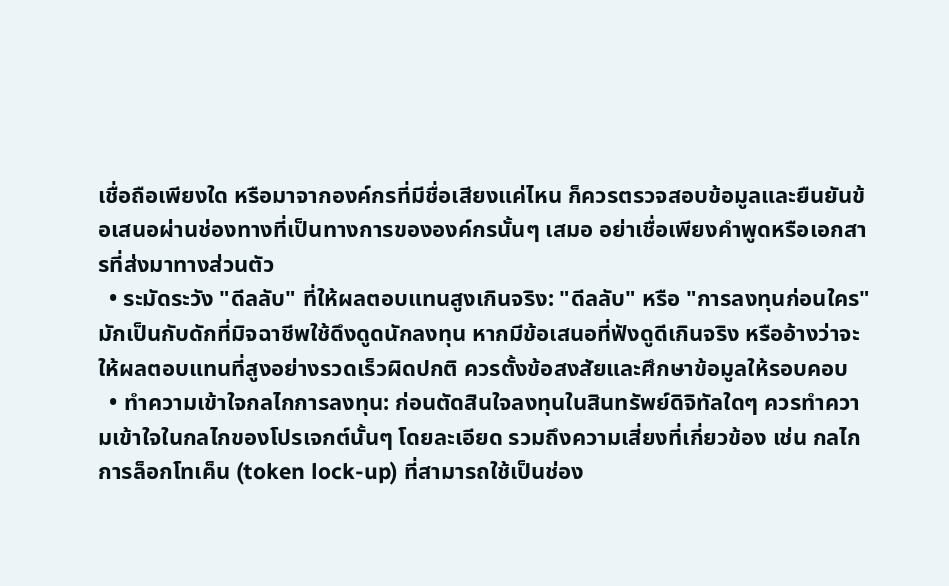เชื่อถือเพียงใด หรือมาจากองค์กรที่มีชื่อเสียงแค่ไหน ก็ควรตรวจสอบข้อมูลและยืนยันข้อเสนอผ่านช่องทางที่เป็นทางการขององค์กรนั้นๆ เสมอ อย่าเชื่อเพียงคำพูดหรือเอกสารที่ส่งมาทางส่วนตัว
  • ระมัดระวัง "ดีลลับ" ที่ให้ผลตอบแทนสูงเกินจริง: "ดีลลับ" หรือ "การลงทุนก่อนใคร" มักเป็นกับดักที่มิจฉาชีพใช้ดึงดูดนักลงทุน หากมีข้อเสนอที่ฟังดูดีเกินจริง หรืออ้างว่าจะให้ผลตอบแทนที่สูงอย่างรวดเร็วผิดปกติ ควรตั้งข้อสงสัยและศึกษาข้อมูลให้รอบคอบ
  • ทำความเข้าใจกลไกการลงทุน: ก่อนตัดสินใจลงทุนในสินทรัพย์ดิจิทัลใดๆ ควรทำความเข้าใจในกลไกของโปรเจกต์นั้นๆ โดยละเอียด รวมถึงความเสี่ยงที่เกี่ยวข้อง เช่น กลไกการล็อกโทเค็น (token lock-up) ที่สามารถใช้เป็นช่อง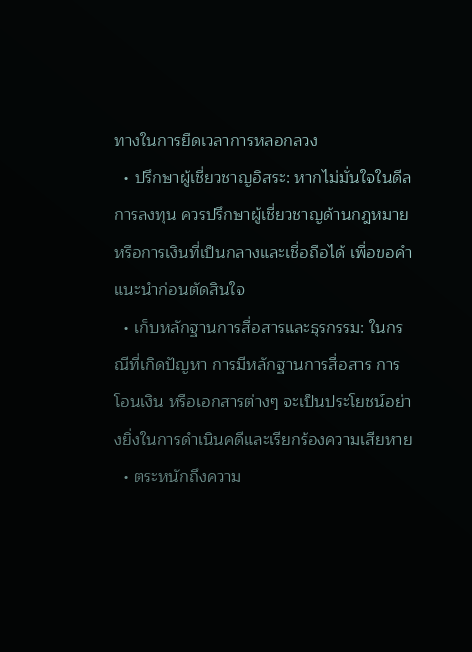ทางในการยืดเวลาการหลอกลวง
  • ปรึกษาผู้เชี่ยวชาญอิสระ: หากไม่มั่นใจในดีลการลงทุน ควรปรึกษาผู้เชี่ยวชาญด้านกฎหมายหรือการเงินที่เป็นกลางและเชื่อถือได้ เพื่อขอคำแนะนำก่อนตัดสินใจ
  • เก็บหลักฐานการสื่อสารและธุรกรรม: ในกรณีที่เกิดปัญหา การมีหลักฐานการสื่อสาร การโอนเงิน หรือเอกสารต่างๆ จะเป็นประโยชน์อย่างยิ่งในการดำเนินคดีและเรียกร้องความเสียหาย
  • ตระหนักถึงความ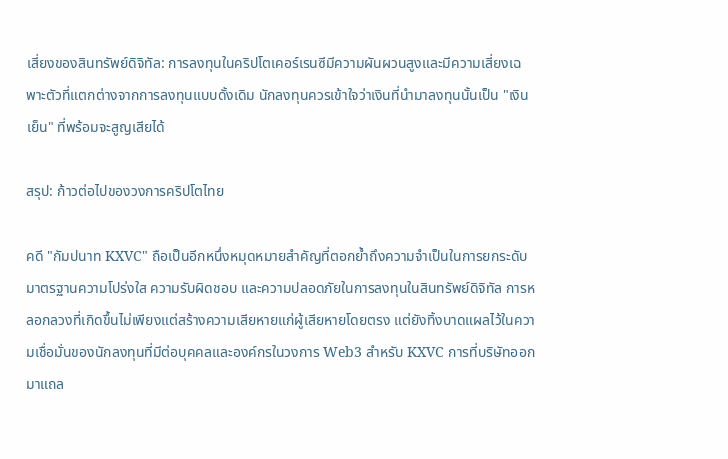เสี่ยงของสินทรัพย์ดิจิทัล: การลงทุนในคริปโตเคอร์เรนซีมีความผันผวนสูงและมีความเสี่ยงเฉพาะตัวที่แตกต่างจากการลงทุนแบบดั้งเดิม นักลงทุนควรเข้าใจว่าเงินที่นำมาลงทุนนั้นเป็น "เงินเย็น" ที่พร้อมจะสูญเสียได้

สรุป: ก้าวต่อไปของวงการคริปโตไทย

คดี "กัมปนาท KXVC" ถือเป็นอีกหนึ่งหมุดหมายสำคัญที่ตอกย้ำถึงความจำเป็นในการยกระดับมาตรฐานความโปร่งใส ความรับผิดชอบ และความปลอดภัยในการลงทุนในสินทรัพย์ดิจิทัล การหลอกลวงที่เกิดขึ้นไม่เพียงแต่สร้างความเสียหายแก่ผู้เสียหายโดยตรง แต่ยังทิ้งบาดแผลไว้ในความเชื่อมั่นของนักลงทุนที่มีต่อบุคคลและองค์กรในวงการ Web3 สำหรับ KXVC การที่บริษัทออกมาแถล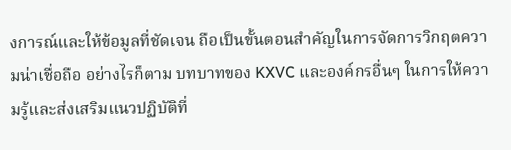งการณ์และให้ข้อมูลที่ชัดเจน ถือเป็นขั้นตอนสำคัญในการจัดการวิกฤตความน่าเชื่อถือ อย่างไรก็ตาม บทบาทของ KXVC และองค์กรอื่นๆ ในการให้ความรู้และส่งเสริมแนวปฏิบัติที่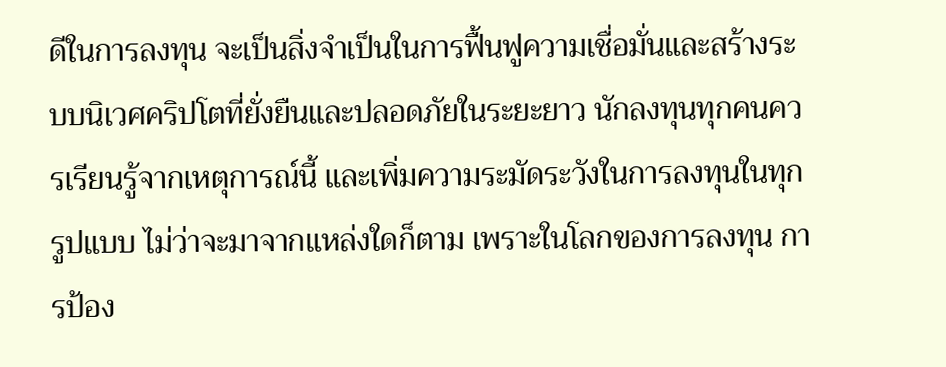ดีในการลงทุน จะเป็นสิ่งจำเป็นในการฟื้นฟูความเชื่อมั่นและสร้างระบบนิเวศคริปโตที่ยั่งยืนและปลอดภัยในระยะยาว นักลงทุนทุกคนควรเรียนรู้จากเหตุการณ์นี้ และเพิ่มความระมัดระวังในการลงทุนในทุกรูปแบบ ไม่ว่าจะมาจากแหล่งใดก็ตาม เพราะในโลกของการลงทุน การป้อง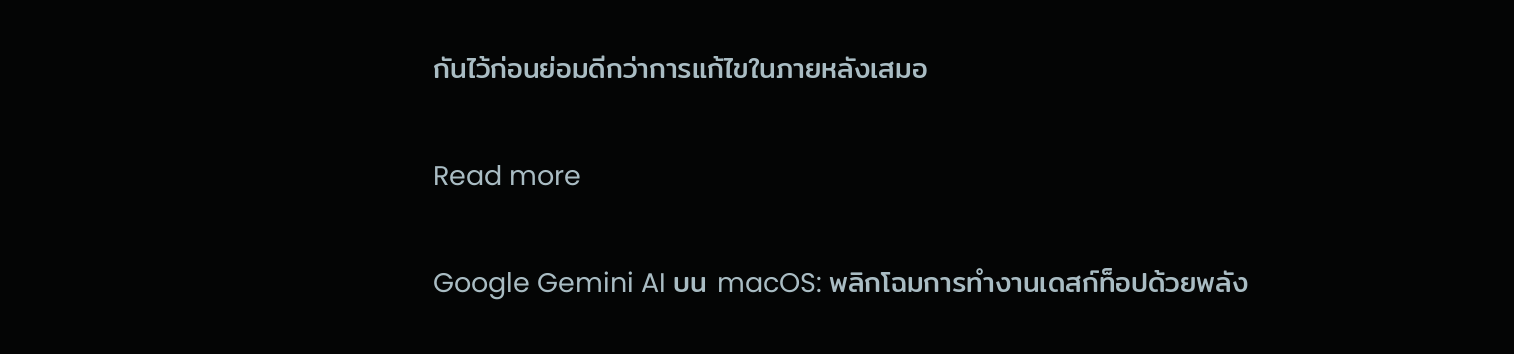กันไว้ก่อนย่อมดีกว่าการแก้ไขในภายหลังเสมอ

Read more

Google Gemini AI บน macOS: พลิกโฉมการทำงานเดสก์ท็อปด้วยพลัง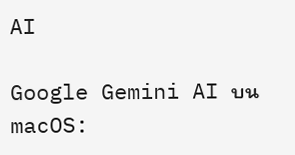AI

Google Gemini AI บน macOS: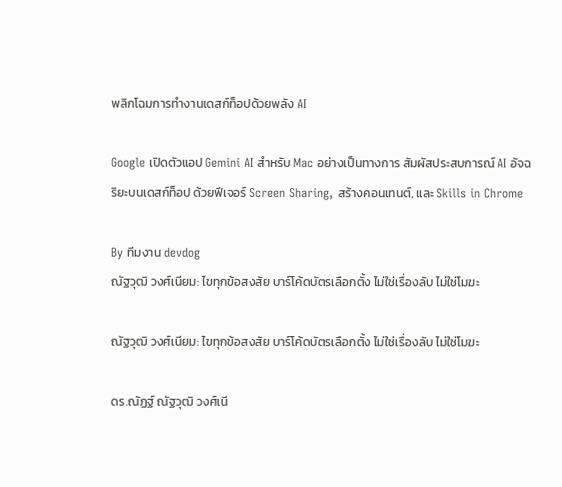พลิกโฉมการทำงานเดสก์ท็อปด้วยพลัง AI

Google เปิดตัวแอป Gemini AI สำหรับ Mac อย่างเป็นทางการ สัมผัสประสบการณ์ AI อัจฉริยะบนเดสก์ท็อป ด้วยฟีเจอร์ Screen Sharing, สร้างคอนเทนต์, และ Skills in Chrome

By ทีมงาน devdog
ณัฐวุฒิ วงศ์เนียม: ไขทุกข้อสงสัย บาร์โค้ดบัตรเลือกตั้ง ไม่ใช่เรื่องลับ ไม่ใช่โมฆะ

ณัฐวุฒิ วงศ์เนียม: ไขทุกข้อสงสัย บาร์โค้ดบัตรเลือกตั้ง ไม่ใช่เรื่องลับ ไม่ใช่โมฆะ

ดร.ณัฏฐ์ ณัฐวุฒิ วงศ์เนี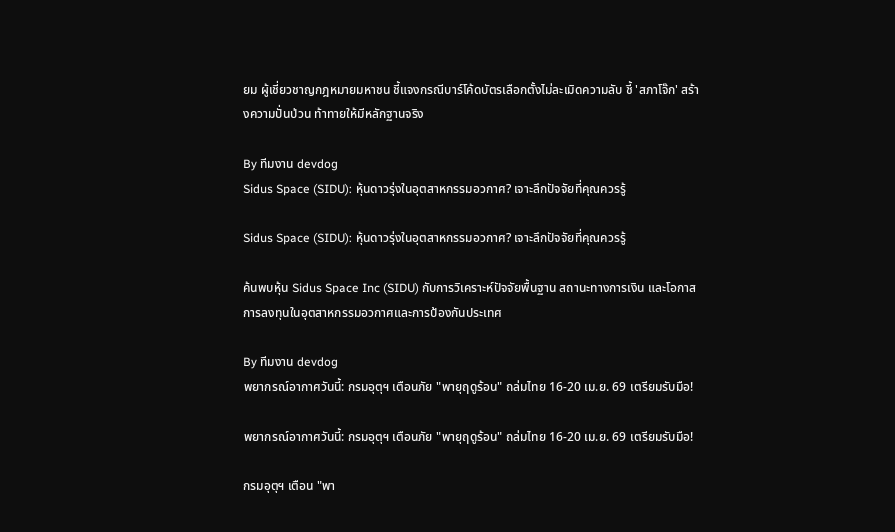ยม ผู้เชี่ยวชาญกฎหมายมหาชน ชี้แจงกรณีบาร์โค้ดบัตรเลือกตั้งไม่ละเมิดความลับ ชี้ 'สภาโจ๊ก' สร้างความปั่นป่วน ท้าทายให้มีหลักฐานจริง

By ทีมงาน devdog
Sidus Space (SIDU): หุ้นดาวรุ่งในอุตสาหกรรมอวกาศ? เจาะลึกปัจจัยที่คุณควรรู้

Sidus Space (SIDU): หุ้นดาวรุ่งในอุตสาหกรรมอวกาศ? เจาะลึกปัจจัยที่คุณควรรู้

ค้นพบหุ้น Sidus Space Inc (SIDU) กับการวิเคราะห์ปัจจัยพื้นฐาน สถานะทางการเงิน และโอกาสการลงทุนในอุตสาหกรรมอวกาศและการป้องกันประเทศ

By ทีมงาน devdog
พยากรณ์อากาศวันนี้: กรมอุตุฯ เตือนภัย "พายุฤดูร้อน" ถล่มไทย 16-20 เม.ย. 69 เตรียมรับมือ!

พยากรณ์อากาศวันนี้: กรมอุตุฯ เตือนภัย "พายุฤดูร้อน" ถล่มไทย 16-20 เม.ย. 69 เตรียมรับมือ!

กรมอุตุฯ เตือน "พา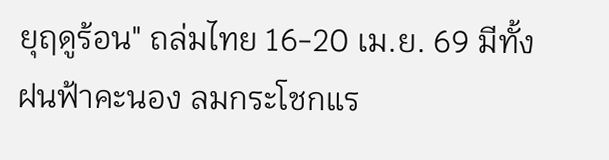ยุฤดูร้อน" ถล่มไทย 16-20 เม.ย. 69 มีทั้งฝนฟ้าคะนอง ลมกระโชกแร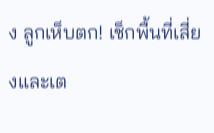ง ลูกเห็บตก! เช็กพื้นที่เสี่ยงและเต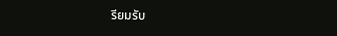รียมรับ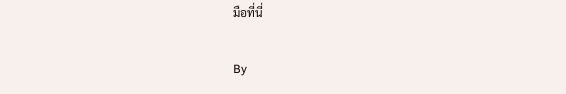มือที่นี่

By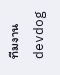ทีมงาน devdog